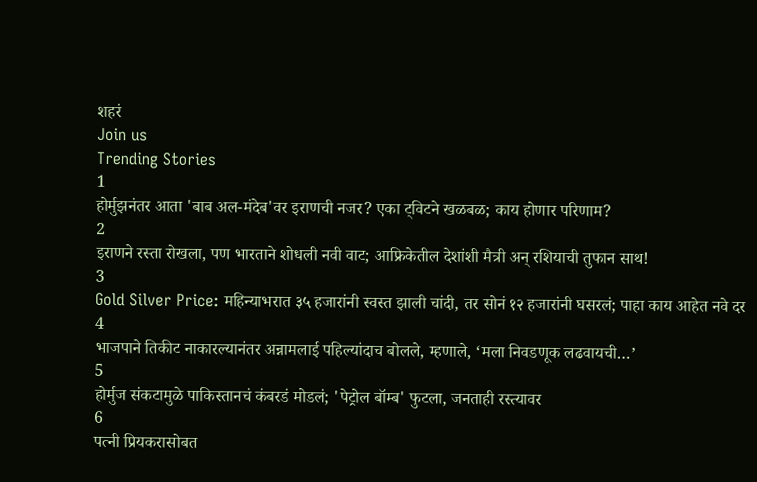शहरं
Join us
Trending Stories
1
होर्मुझनंतर आता 'बाब अल-मंदेब'वर इराणची नजर? एका ट्विटने खळबळ; काय होणार परिणाम?
2
इराणने रस्ता रोखला, पण भारताने शोधली नवी वाट; आफ्रिकेतील देशांशी मैत्री अन् रशियाची तुफान साथ!
3
Gold Silver Price: महिन्याभरात ३५ हजारांनी स्वस्त झाली चांदी, तर सोनं १२ हजारांनी घसरलं; पाहा काय आहेत नवे दर
4
भाजपाने तिकीट नाकारल्यानंतर अन्नामलाई पहिल्यांदाच बोलले, म्हणाले, ‘मला निवडणूक लढवायची…’
5
होर्मुज संकटामुळे पाकिस्तानचं कंबरडं मोडलं; 'पेट्रोल बॉम्ब' फुटला, जनताही रस्त्यावर
6
पत्नी प्रियकरासोबत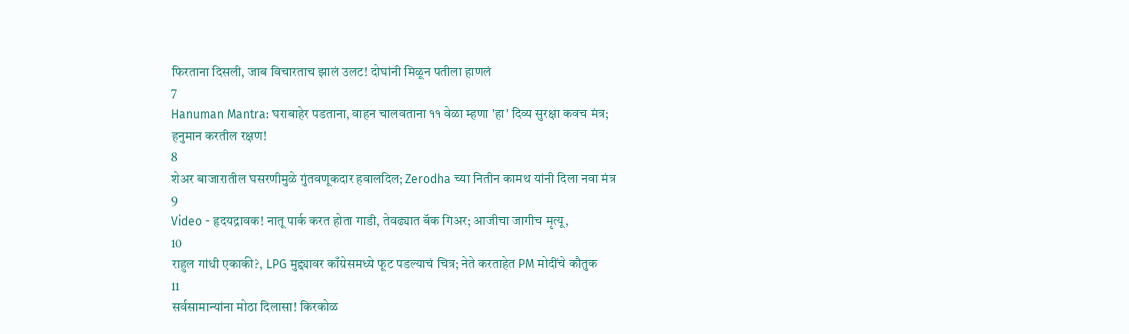फिरताना दिसली, जाब विचारताच झालं उलट! दोघांनी मिळून पतीला हाणलं
7
Hanuman Mantra: घराबाहेर पडताना, वाहन चालवताना ११ वेळा म्हणा 'हा' दिव्य सुरक्षा कवच मंत्र; हनुमान करतील रक्षण!
8
शेअर बाजारातील घसरणीमुळे गुंतवणूकदार हवालदिल; Zerodha च्या नितीन कामथ यांनी दिला नवा मंत्र
9
Video - हृदयद्रावक! नातू पार्क करत होता गाडी, तेवढ्यात बॅक गिअर; आजीचा जागीच मृत्यू,
10
राहुल गांधी एकाकी?, LPG मुद्द्यावर काँग्रेसमध्ये फूट पडल्याचं चित्र; नेते करताहेत PM मोदींचे कौतुक
11
सर्वसामान्यांना मोठा दिलासा! किरकोळ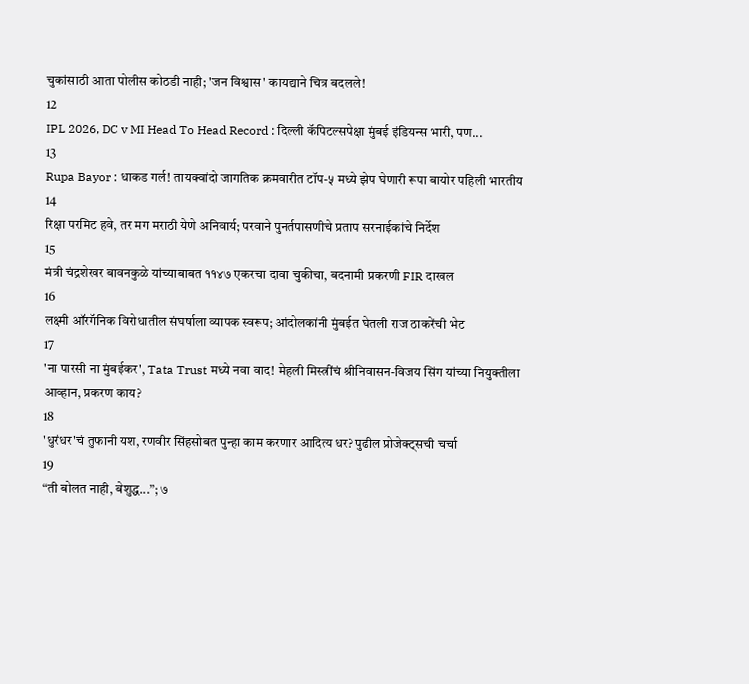चुकांसाठी आता पोलीस कोठडी नाही; 'जन विश्वास' कायद्याने चित्र बदलले!
12
IPL 2026, DC v MI Head To Head Record : दिल्ली कॅपिटल्सपेक्षा मुंबई इंडियन्स भारी, पण...
13
Rupa Bayor : धाकड गर्ल! तायक्वांदो जागतिक क्रमवारीत टॉप-५ मध्ये झेप घेणारी रूपा बायोर पहिली भारतीय
14
रिक्षा परमिट हवे, तर मग मराठी येणे अनिवार्य; परवाने पुनर्तपासणीचे प्रताप सरनाईकांचे निर्देश
15
मंत्री चंद्रशेखर बावनकुळे यांच्याबाबत ११४७ एकरचा दावा चुकीचा, बदनामी प्रकरणी FIR दाखल
16
लक्ष्मी ऑरगॅनिक विरोधातील संघर्षाला व्यापक स्वरूप; आंदोलकांनी मुंबईत घेतली राज ठाकरेंची भेट
17
'ना पारसी ना मुंबईकर', Tata Trust मध्ये नवा वाद! मेहली मिस्त्रींचं श्रीनिवासन-विजय सिंग यांच्या नियुक्तीला आव्हान, प्रकरण काय?
18
'धुरंधर'चं तुफानी यश, रणवीर सिंहसोबत पुन्हा काम करणार आदित्य धर? पुढील प्रोजेक्ट्सची चर्चा
19
“ती बोलत नाही, बेशुद्ध...”; ७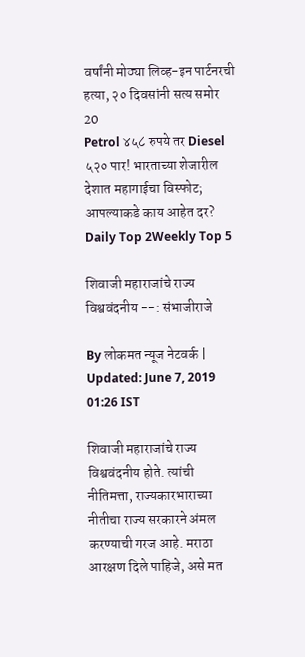वर्षांनी मोठ्या लिव्ह-इन पार्टनरची हत्या, २० दिवसांनी सत्य समोर
20
Petrol ४५८ रुपये तर Diesel ५२० पार! भारताच्या शेजारील देशात महागाईचा विस्फोट; आपल्याकडे काय आहेत दर?
Daily Top 2Weekly Top 5

शिवाजी महाराजांचे राज्य विश्ववंदनीय --: संभाजीराजे

By लोकमत न्यूज नेटवर्क | Updated: June 7, 2019 01:26 IST

शिवाजी महाराजांचे राज्य विश्ववंदनीय होते. त्यांची नीतिमत्ता, राज्यकारभाराच्या नीतीचा राज्य सरकारने अंमल करण्याची गरज आहे. मराठा आरक्षण दिले पाहिजे, असे मत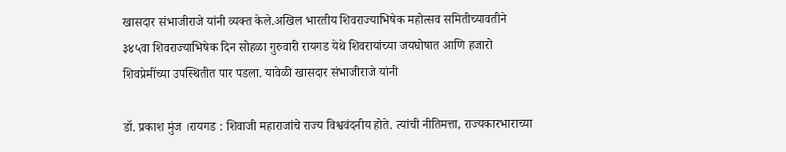खासदार संभाजीराजे यांनी व्यक्त केले.अखिल भारतीय शिवराज्याभिषेक महोत्सव समितीच्यावतीने ३४५वा शिवराज्याभिषेक दिन सोहळा गुरुवारी रायगड येथे शिवरायांच्या जयघोषात आणि हजारो शिवप्रेमींच्या उपस्थितीत पार पडला. यावेळी खासदार संभाजीराजे यांनी

डॉ. प्रकाश मुंज ।रायगड : शिवाजी महाराजांचे राज्य विश्ववंदनीय होते. त्यांची नीतिमत्ता, राज्यकारभाराच्या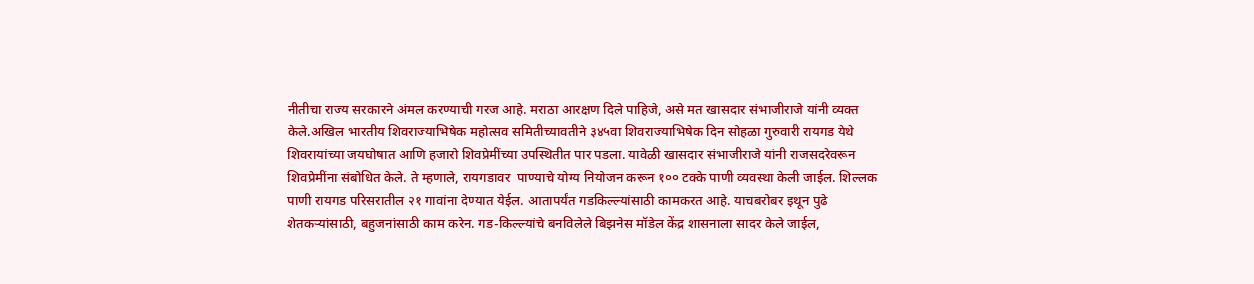नीतीचा राज्य सरकारने अंमल करण्याची गरज आहे. मराठा आरक्षण दिले पाहिजे, असे मत खासदार संभाजीराजे यांनी व्यक्त केले.अखिल भारतीय शिवराज्याभिषेक महोत्सव समितीच्यावतीने ३४५वा शिवराज्याभिषेक दिन सोहळा गुरुवारी रायगड येथे शिवरायांच्या जयघोषात आणि हजारो शिवप्रेमींच्या उपस्थितीत पार पडला. यावेळी खासदार संभाजीराजे यांनी राजसदरेवरून शिवप्रेमींना संबोधित केले. ते म्हणाले, रायगडावर  पाण्याचे योग्य नियोजन करून १०० टक्के पाणी व्यवस्था केली जाईल. शिल्लक पाणी रायगड परिसरातील २१ गावांना देण्यात येईल. आतापर्यंत गडकिल्ल्यांसाठी कामकरत आहे. याचबरोबर इथून पुढे शेतकऱ्यांसाठी, बहुजनांसाठी काम करेन. गड-किल्ल्यांचे बनविलेले बिझनेस मॉडेल केंद्र शासनाला सादर केले जाईल,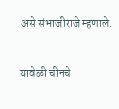असे संभाजीराजे म्हणाले.

यावेळी चीनचे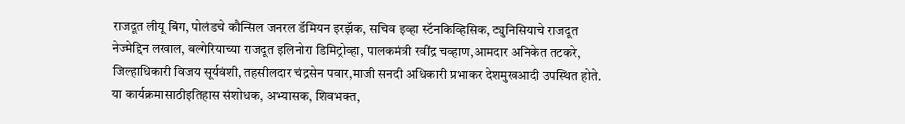राजदूत लीयू बिंग, पोलंडचे कौन्सिल जनरल डॅमियन इरझॅक, सचिव इव्हा स्टॅनकिव्हिसिक, ट्युनिसियाचे राजदूत नेज्मेद्दिन लखाल, बल्गेरियाच्या राजदूत इलिनोरा डिमिट्रोव्हा, पालकमंत्री रवींद्र चव्हाण,आमदार अनिकेत तटकरे, जिल्हाधिकारी विजय सूर्यवंशी, तहसीलदार चंद्रसेन पवार,माजी सनदी अधिकारी प्रभाकर देशमुखआदी उपस्थित होते. या कार्यक्रमासाठीइतिहास संशोधक, अभ्यासक, शिवभक्त,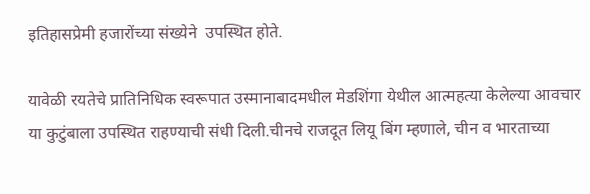इतिहासप्रेमी हजारोंच्या संख्येने  उपस्थित होते.

यावेळी रयतेचे प्रातिनिधिक स्वरूपात उस्मानाबादमधील मेडशिंगा येथील आत्महत्या केलेल्या आवचार या कुटुंबाला उपस्थित राहण्याची संधी दिली.चीनचे राजदूत लियू बिंग म्हणाले, चीन व भारताच्या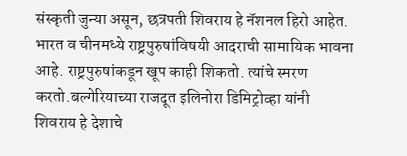संस्कृती जुन्या असून, छत्रपती शिवराय हे नॅशनल हिरो आहेत. भारत व चीनमध्ये राष्ट्रपुरुषांविषयी आदराची सामायिक भावना आहे. राष्ट्रपुरुषांकडून खूप काही शिकतो. त्यांचे स्मरण करतो.बल्गेरियाच्या राजदूत इलिनोरा डिमिट्रोव्हा यांनी शिवराय हे देशाचे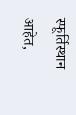स्फूर्तिस्थान आहेत,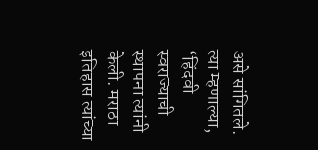असे सांगितले. त्या म्हणाल्या, ‘हिंदवी स्वराज्याची स्थापना त्यांनी केली. मराठा इतिहास त्यांच्या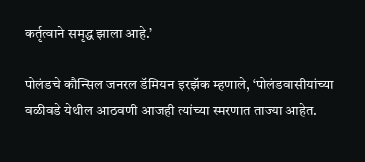कर्तृत्वाने समृद्ध झाला आहे.’

पोलंडचे कौन्सिल जनरल डॅमियन इरझॅक म्हणाले, ‘पोलंडवासीयांच्या वळीवडे येथील आठवणी आजही त्यांच्या स्मरणात ताज्या आहेत.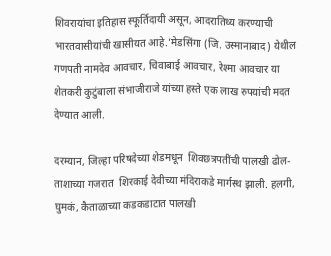शिवरायांचा इतिहास स्फूर्तिदायी असून, आदरातिथ्य करण्याची भारतवासीयांची खासीयत आहे.’मेडसिंगा (जि. उस्मानाबाद) येथील गणपती नामदेव आवचार, चिवाबाई आवचार, रेश्मा आवचार या शेतकरी कुटुंबाला संभाजीराजे यांच्या हस्ते एक लाख रुपयांची मदत देण्यात आली.

दरम्यान, जिल्हा परिषदेच्या शेडमधून  शिवछत्रपतींची पालखी ढोल-ताशाच्या गजरात  शिरकाई देवीच्या मंदिराकडे मार्गस्थ झाली. हलगी, घुमकं, कैताळाच्या कडकडाटात पालखी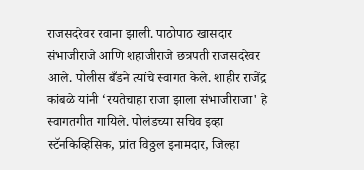राजसदरेवर रवाना झाली. पाठोपाठ खासदार संभाजीराजे आणि शहाजीराजे छत्रपती राजसदरेवर आले. पोलीस बँडने त्यांचे स्वागत केले. शाहीर राजेंद्र कांबळे यांनी ‘रयतेचाहा राजा झाला संभाजीराजा' हे स्वागतगीत गायिले. पोलंडच्या सचिव इव्हा स्टॅनकिव्हिसिक, प्रांत विठ्ठल इनामदार, जिल्हा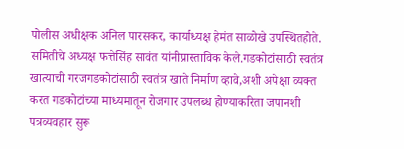पोलीस अधीक्षक अनिल पारसकर, कार्याध्यक्ष हेमंत साळोखे उपस्थितहोते. समितीचे अध्यक्ष फत्तेसिंह सावंत यांनीप्रास्ताविक केले.गडकोटांसाठी स्वतंत्र  खात्याची गरजगडकोटांसाठी स्वतंत्र खाते निर्माण व्हावे,अशी अपेक्षा व्यक्त करत गडकोटांच्या माध्यमातून रोजगार उपलब्ध होण्याकरिता जपानशी पत्रव्यवहार सुरू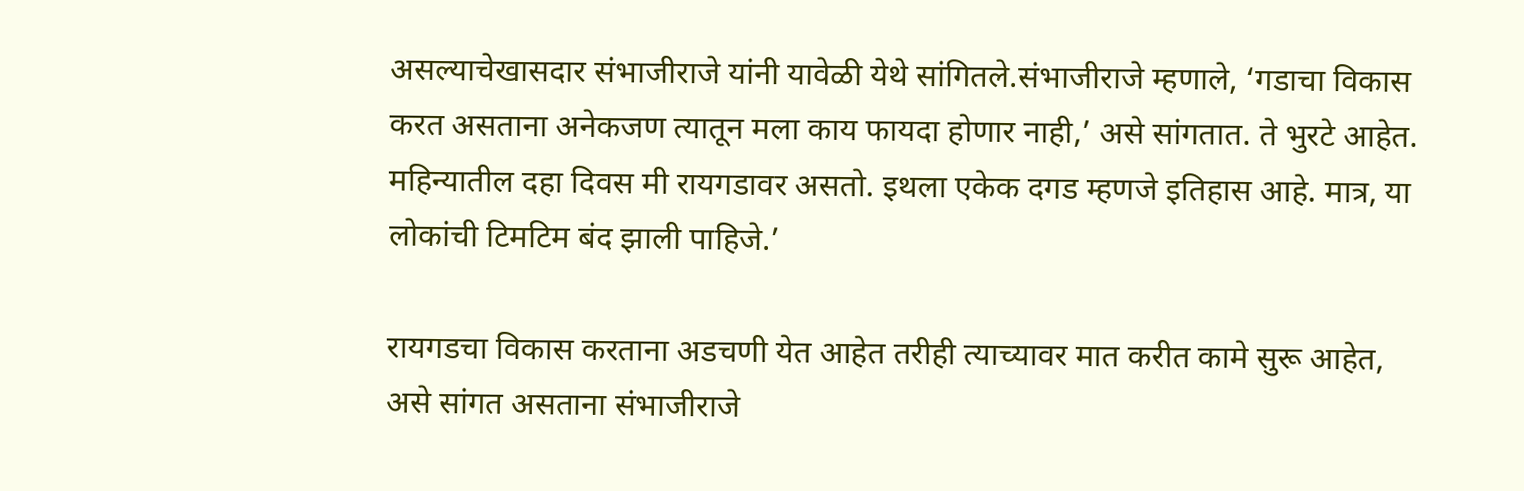असल्याचेखासदार संभाजीराजे यांनी यावेळी येथे सांगितले.संभाजीराजे म्हणाले, ‘गडाचा विकास करत असताना अनेकजण त्यातून मला काय फायदा होणार नाही,’ असे सांगतात. ते भुरटे आहेत. महिन्यातील दहा दिवस मी रायगडावर असतो. इथला एकेक दगड म्हणजे इतिहास आहे. मात्र, या लोकांची टिमटिम बंद झाली पाहिजे.’

रायगडचा विकास करताना अडचणी येत आहेत तरीही त्याच्यावर मात करीत कामे सुरू आहेत, असे सांगत असताना संभाजीराजे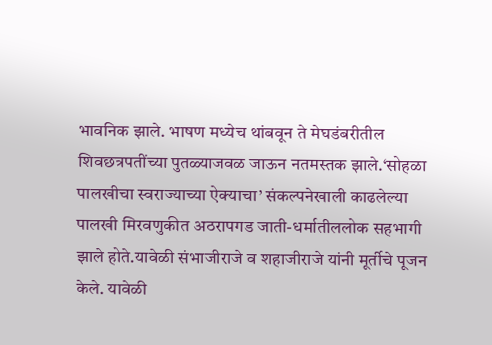भावनिक झाले. भाषण मध्येच थांबवून ते मेघडंबरीतील शिवछत्रपतींच्या पुतळ्याजवळ जाऊन नतमस्तक झाले.‘सोहळा पालखीचा स्वराज्याच्या ऐक्याचा’ संकल्पनेखाली काढलेल्या पालखी मिरवणुकीत अठरापगड जाती-धर्मातीललोक सहभागी झाले होते.यावेळी संभाजीराजे व शहाजीराजे यांनी मूर्तीचे पूजन केले. यावेळी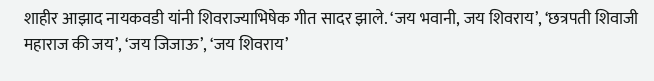शाहीर आझाद नायकवडी यांनी शिवराज्याभिषेक गीत सादर झाले. ‘जय भवानी, जय शिवराय’, ‘छत्रपती शिवाजी महाराज की जय’, ‘जय जिजाऊ’, ‘जय शिवराय’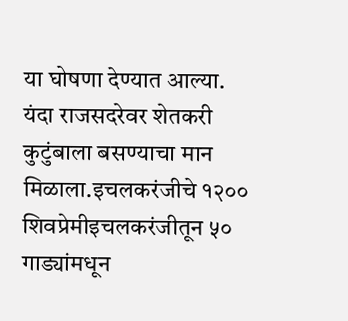या घोषणा देण्यात आल्या. यंदा राजसदरेवर शेतकरी कुटुंबाला बसण्याचा मान मिळाला.इचलकरंजीचे १२०० शिवप्रेमीइचलकरंजीतून ५० गाड्यांमधून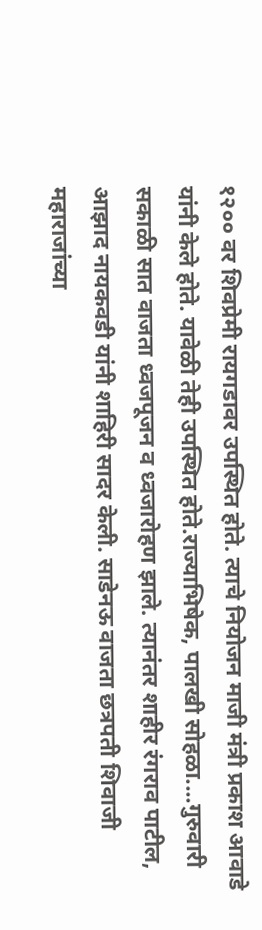१२०० वर शिवप्रेमी रायगडावर उपस्थित होते. त्याचे नियोजन माजी मंत्री प्रकाश आवाडे यांनी केले होते. यावेळी तेही उपस्थित होते.राज्याभिषेक, पालखी सोहळा....गुरुवारी सकाळी सात वाजता ध्वजपूजन व ध्वजारोहण झाले. त्यानंतर शाहीर रंगराव पाटील, आझाद नायकवडी यांनी शाहिरी सादर केली. साडेनऊ वाजता छत्रपती शिवाजी महाराजांच्या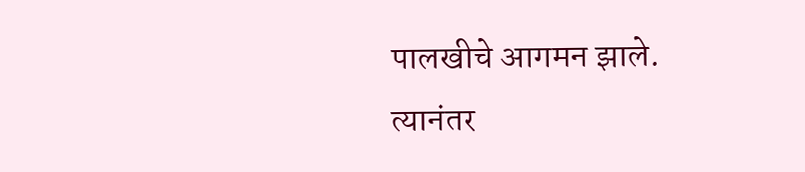पालखीचे आगमन झाले. त्यानंतर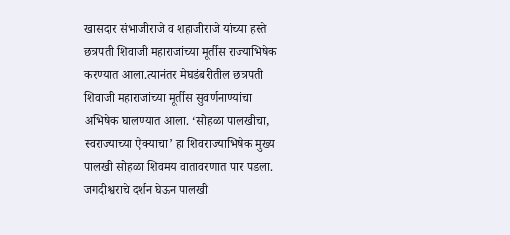खासदार संभाजीराजे व शहाजीराजे यांच्या हस्ते छत्रपती शिवाजी महाराजांच्या मूर्तीस राज्याभिषेक करण्यात आला.त्यानंतर मेघडंबरीतील छत्रपती शिवाजी महाराजांच्या मूर्तीस सुवर्णनाण्यांचा अभिषेक घालण्यात आला. ‘सोहळा पालखीचा, स्वराज्याच्या ऐक्याचा’ हा शिवराज्याभिषेक मुख्य पालखी सोहळा शिवमय वातावरणात पार पडला. जगदीश्वराचे दर्शन घेऊन पालखी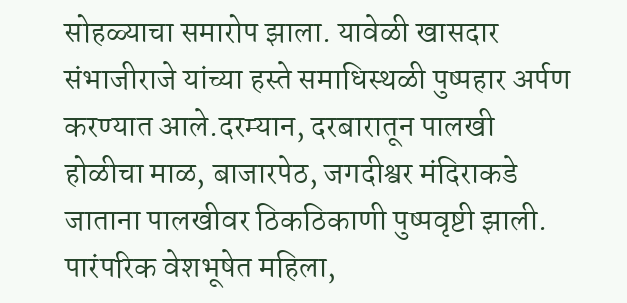सोहळ्याचा समारोप झाला. यावेळी खासदार संभाजीराजे यांच्या हस्ते समाधिस्थळी पुष्पहार अर्पण करण्यात आले.दरम्यान, दरबारातून पालखी होळीचा माळ, बाजारपेठ, जगदीश्वर मंदिराकडे जाताना पालखीवर ठिकठिकाणी पुष्पवृष्टी झाली. पारंपरिक वेशभूषेत महिला,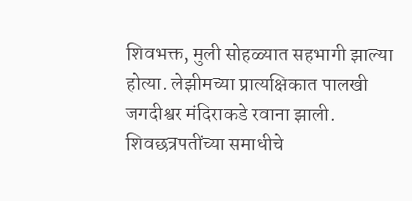शिवभक्त, मुली सोहळ्यात सहभागी झाल्या होत्या. लेझीमच्या प्रात्यक्षिकात पालखी जगदीश्वर मंदिराकडे रवाना झाली. शिवछत्रपतींच्या समाधीचे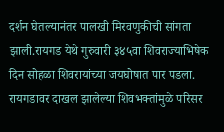दर्शन घेतल्यानंतर पालखी मिरवणुकीची सांगता झाली.रायगड येथे गुरुवारी ३४५वा शिवराज्याभिषेक दिन सोहळा शिवरायांच्या जयघोषात पार पडला. रायगडावर दाखल झालेल्या शिवभक्तांमुळे परिसर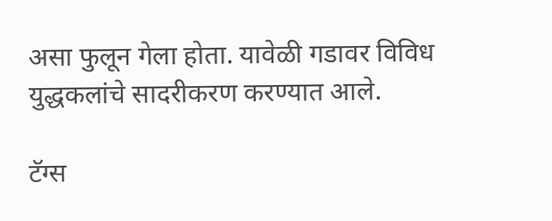असा फुलून गेला होता. यावेळी गडावर विविध युद्धकलांचे सादरीकरण करण्यात आले.

टॅग्स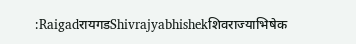:RaigadरायगडShivrajyabhishekशिवराज्याभिषेक